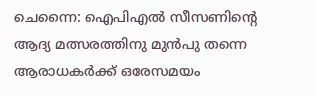ചെന്നൈ: ഐപിഎൽ സീസണിന്റെ ആദ്യ മത്സരത്തിനു മുൻപു തന്നെ ആരാധകർക്ക് ഒരേസമയം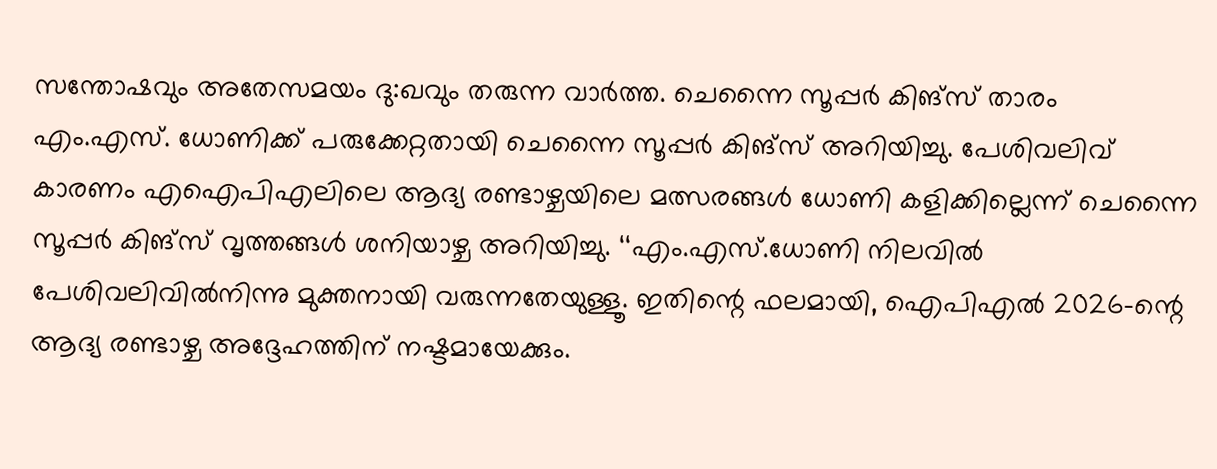സന്തോഷവും അതേസമയം ദു:ഖവും തരുന്ന വാർത്ത. ചെന്നൈ സൂപ്പർ കിങ്സ് താരം എം.എസ്. ധോണിക്ക് പരുക്കേറ്റതായി ചെന്നൈ സൂപ്പർ കിങ്സ് അറിയിച്ചു. പേശിവലിവ് കാരണം എഐപിഎലിലെ ആദ്യ രണ്ടാഴ്ചയിലെ മത്സരങ്ങൾ ധോണി കളിക്കില്ലെന്ന് ചെന്നൈ സൂപ്പർ കിങ്സ് വൃത്തങ്ങൾ ശനിയാഴ്ച അറിയിച്ചു. ‘‘എം.എസ്.ധോണി നിലവിൽ പേശിവലിവിൽനിന്നു മുക്തനായി വരുന്നതേയുള്ളൂ. ഇതിന്റെ ഫലമായി, ഐപിഎൽ 2026-ന്റെ ആദ്യ രണ്ടാഴ്ച അദ്ദേഹത്തിന് നഷ്ടമായേക്കും.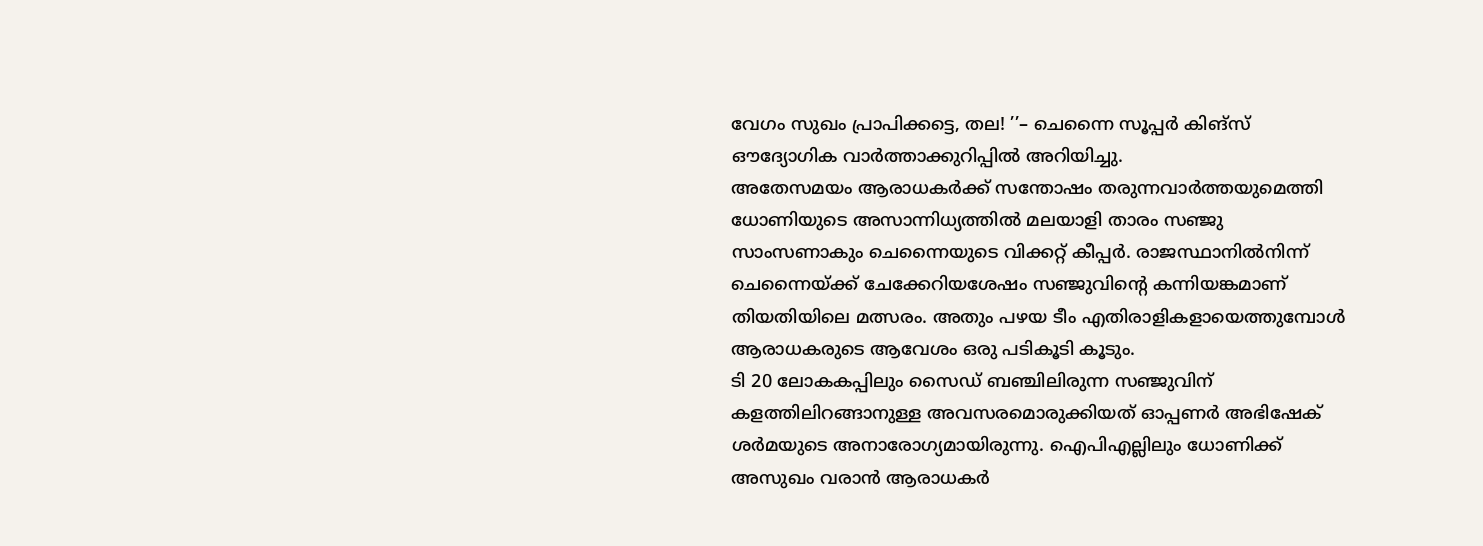വേഗം സുഖം പ്രാപിക്കട്ടെ, തല! ’’– ചെന്നൈ സൂപ്പർ കിങ്സ് ഔദ്യോഗിക വാർത്താക്കുറിപ്പിൽ അറിയിച്ചു.
അതേസമയം ആരാധകർക്ക് സന്തോഷം തരുന്നവാർത്തയുമെത്തി ധോണിയുടെ അസാന്നിധ്യത്തിൽ മലയാളി താരം സഞ്ജു സാംസണാകും ചെന്നൈയുടെ വിക്കറ്റ് കീപ്പർ. രാജസ്ഥാനിൽനിന്ന് ചെന്നൈയ്ക്ക് ചേക്കേറിയശേഷം സഞ്ജുവിന്റെ കന്നിയങ്കമാണ് തിയതിയിലെ മത്സരം. അതും പഴയ ടീം എതിരാളികളായെത്തുമ്പോൾ ആരാധകരുടെ ആവേശം ഒരു പടികൂടി കൂടും.
ടി 20 ലോകകപ്പിലും സൈഡ് ബഞ്ചിലിരുന്ന സഞ്ജുവിന് കളത്തിലിറങ്ങാനുള്ള അവസരമൊരുക്കിയത് ഓപ്പണർ അഭിഷേക് ശർമയുടെ അനാരോഗ്യമായിരുന്നു. ഐപിഎല്ലിലും ധോണിക്ക് അസുഖം വരാൻ ആരാധകർ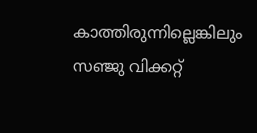കാത്തിരുന്നില്ലെങ്കിലും സഞ്ജു വിക്കറ്റ്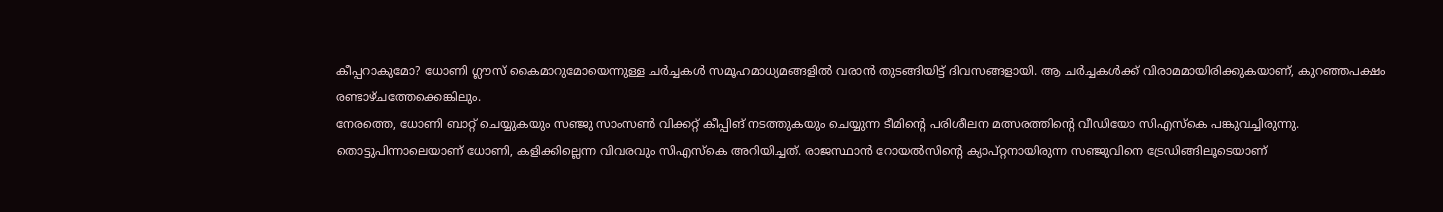കീപ്പറാകുമോ? ധോണി ഗ്ലൗസ് കൈമാറുമോയെന്നുള്ള ചർച്ചകൾ സമൂഹമാധ്യമങ്ങളിൽ വരാൻ തുടങ്ങിയിട്ട് ദിവസങ്ങളായി. ആ ചർച്ചകൾക്ക് വിരാമമായിരിക്കുകയാണ്, കുറഞ്ഞപക്ഷം രണ്ടാഴ്ചത്തേക്കെങ്കിലും.
നേരത്തെ, ധോണി ബാറ്റ് ചെയ്യുകയും സഞ്ജു സാംസൺ വിക്കറ്റ് കീപ്പിങ് നടത്തുകയും ചെയ്യുന്ന ടീമിന്റെ പരിശീലന മത്സരത്തിന്റെ വീഡിയോ സിഎസ്കെ പങ്കുവച്ചിരുന്നു. തൊട്ടുപിന്നാലെയാണ് ധോണി, കളിക്കില്ലെന്ന വിവരവും സിഎസ്കെ അറിയിച്ചത്. രാജസ്ഥാൻ റോയൽസിന്റെ ക്യാപ്റ്റനായിരുന്ന സഞ്ജുവിനെ ട്രേഡിങ്ങിലൂടെയാണ്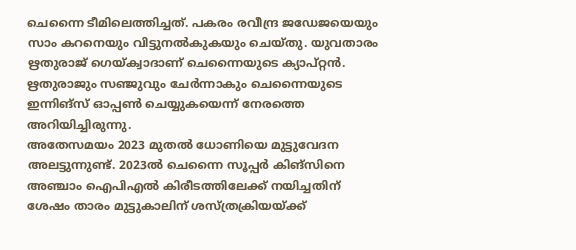ചെന്നൈ ടീമിലെത്തിച്ചത്. പകരം രവീന്ദ്ര ജഡേജയെയും സാം കറനെയും വിട്ടുനൽകുകയും ചെയ്തു. യുവതാരം ഋതുരാജ് ഗെയ്ക്വാദാണ് ചെന്നൈയുടെ ക്യാപ്റ്റൻ. ഋതുരാജും സഞ്ജുവും ചേർന്നാകും ചെന്നൈയുടെ ഇന്നിങ്സ് ഓപ്പൺ ചെയ്യുകയെന്ന് നേരത്തെ അറിയിച്ചിരുന്നു.
അതേസമയം 2023 മുതൽ ധോണിയെ മുട്ടുവേദന അലട്ടുന്നുണ്ട്. 2023ൽ ചെന്നൈ സൂപ്പർ കിങ്സിനെ അഞ്ചാം ഐപിഎൽ കിരീടത്തിലേക്ക് നയിച്ചതിന് ശേഷം താരം മുട്ടുകാലിന് ശസ്ത്രക്രിയയ്ക്ക്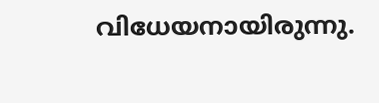വിധേയനായിരുന്നു.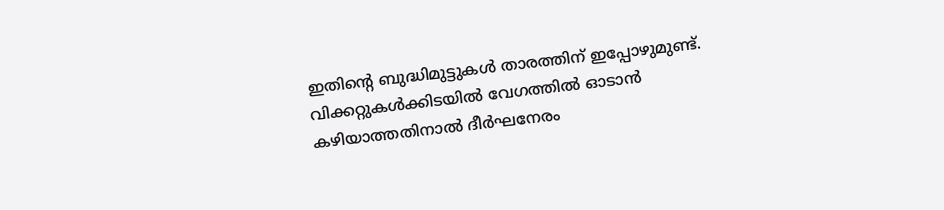ഇതിന്റെ ബുദ്ധിമുട്ടുകൾ താരത്തിന് ഇപ്പോഴുമുണ്ട്. വിക്കറ്റുകൾക്കിടയിൽ വേഗത്തിൽ ഓടാൻ കഴിയാത്തതിനാൽ ദീർഘനേരം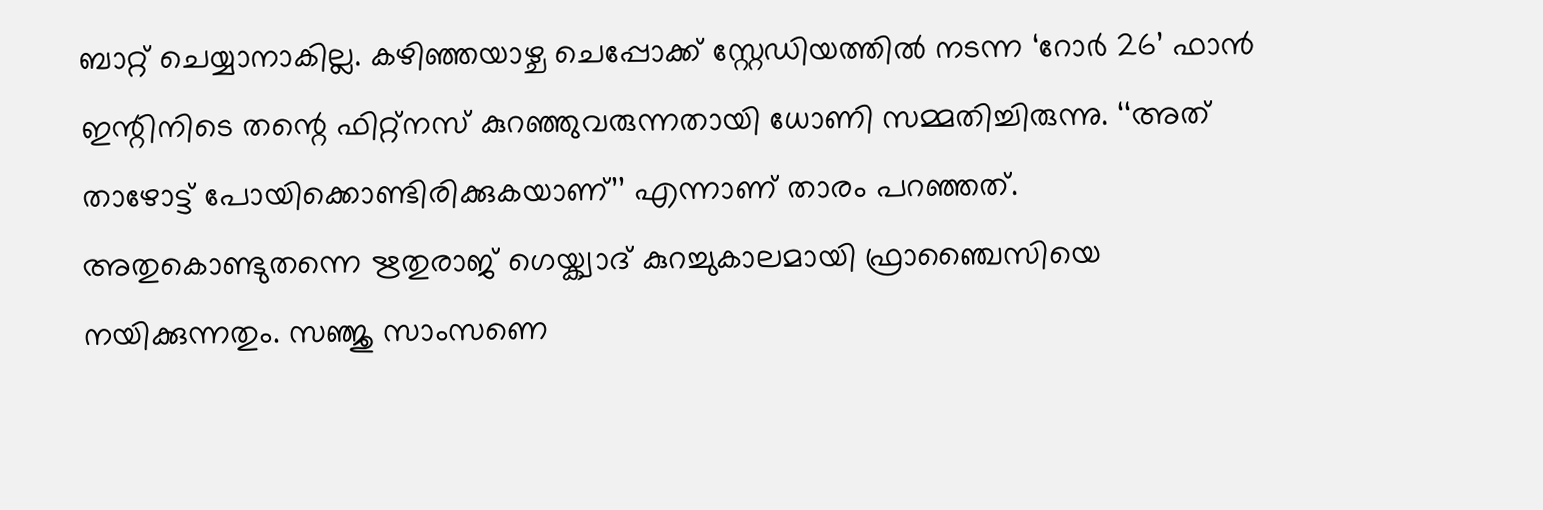ബാറ്റ് ചെയ്യാനാകില്ല. കഴിഞ്ഞയാഴ്ച ചെപ്പോക്ക് സ്റ്റേഡിയത്തിൽ നടന്ന ‘റോർ 26’ ഫാൻ ഇന്റിനിടെ തന്റെ ഫിറ്റ്നസ് കുറഞ്ഞുവരുന്നതായി ധോണി സമ്മതിച്ചിരുന്നു. ‘‘അത് താഴോട്ട് പോയിക്കൊണ്ടിരിക്കുകയാണ്’’ എന്നാണ് താരം പറഞ്ഞത്.
അതുകൊണ്ടുതന്നെ ഋതുരാജ് ഗെയ്ക്വാദ് കുറച്ചുകാലമായി ഫ്രാഞ്ചൈസിയെ നയിക്കുന്നതും. സഞ്ജു സാംസണെ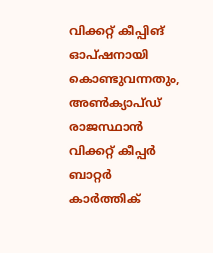വിക്കറ്റ് കീപ്പിങ് ഓപ്ഷനായി കൊണ്ടുവന്നതും, അൺക്യാപ്ഡ് രാജസ്ഥാൻ വിക്കറ്റ് കീപ്പർ ബാറ്റർ കാർത്തിക്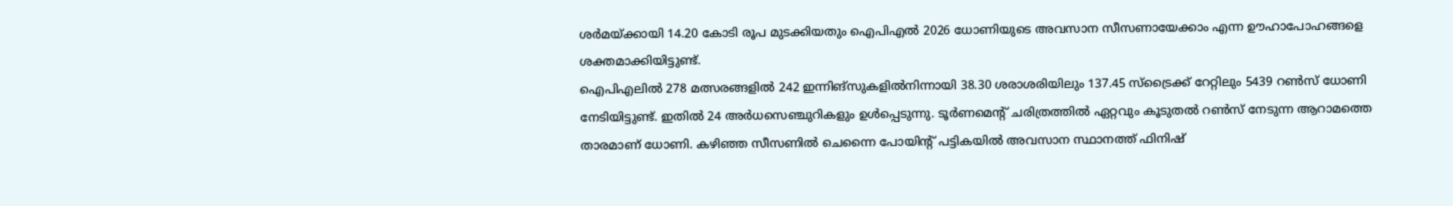ശർമയ്ക്കായി 14.20 കോടി രൂപ മുടക്കിയതും ഐപിഎൽ 2026 ധോണിയുടെ അവസാന സീസണായേക്കാം എന്ന ഊഹാപോഹങ്ങളെ ശക്തമാക്കിയിട്ടുണ്ട്.
ഐപിഎലിൽ 278 മത്സരങ്ങളിൽ 242 ഇന്നിങ്സുകളിൽനിന്നായി 38.30 ശരാശരിയിലും 137.45 സ്ട്രൈക്ക് റേറ്റിലും 5439 റൺസ് ധോണി നേടിയിട്ടുണ്ട്. ഇതിൽ 24 അർധസെഞ്ചുറികളും ഉൾപ്പെടുന്നു. ടൂർണമെന്റ് ചരിത്രത്തിൽ ഏറ്റവും കൂടുതൽ റൺസ് നേടുന്ന ആറാമത്തെ താരമാണ് ധോണി. കഴിഞ്ഞ സീസണിൽ ചെന്നൈ പോയിന്റ് പട്ടികയിൽ അവസാന സ്ഥാനത്ത് ഫിനിഷ്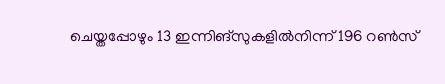ചെയ്തപ്പോഴും 13 ഇന്നിങ്സുകളിൽനിന്ന് 196 റൺസ്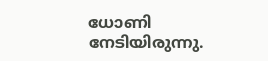ധോണി നേടിയിരുന്നു.